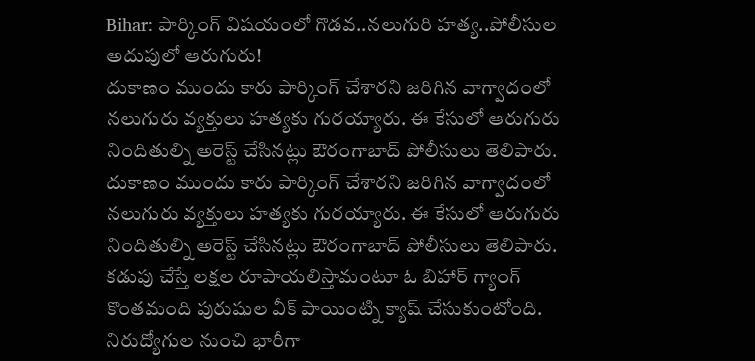Bihar: పార్కింగ్ విషయంలో గొడవ..నలుగురి హత్య..పోలీసుల అదుపులో ఆరుగురు!
దుకాణం ముందు కారు పార్కింగ్ చేశారని జరిగిన వాగ్వాదంలో నలుగురు వ్యక్తులు హత్యకు గురయ్యారు. ఈ కేసులో ఆరుగురు నిందితుల్ని అరెస్ట్ చేసినట్లు ఔరంగాబాద్ పోలీసులు తెలిపారు.
దుకాణం ముందు కారు పార్కింగ్ చేశారని జరిగిన వాగ్వాదంలో నలుగురు వ్యక్తులు హత్యకు గురయ్యారు. ఈ కేసులో ఆరుగురు నిందితుల్ని అరెస్ట్ చేసినట్లు ఔరంగాబాద్ పోలీసులు తెలిపారు.
కడుపు చేస్తే లక్షల రూపాయలిస్తామంటూ ఓ బిహార్ గ్యాంగ్ కొంతమంది పురుషుల వీక్ పాయింట్ని క్యాష్ చేసుకుంటోంది. నిరుద్యోగుల నుంచి భారీగా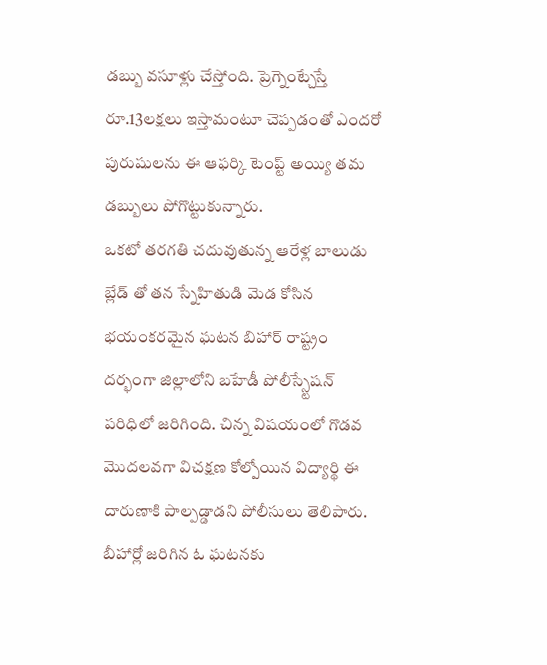డబ్బు వసూళ్లు చేస్తోంది. ప్రెగ్నెంట్చేస్తే రూ.13లక్షలు ఇస్తామంటూ చెప్పడంతో ఎందరో పురుషులను ఈ ఆఫర్కి టెంప్ట్ అయ్యి తమ డబ్బులు పోగొట్టుకున్నారు.
ఒకటో తరగతి చదువుతున్న ఆరేళ్ల బాలుడు బ్లేడ్ తో తన స్నేహితుడి మెడ కోసిన భయంకరమైన ఘటన బిహార్ రాష్ట్రం దర్భంగా జిల్లాలోని బహేడీ పోలీస్స్టేషన్ పరిధిలో జరిగింది. చిన్న విషయంలో గొడవ మొదలవగా విచక్షణ కోల్పోయిన విద్యార్థి ఈ దారుణాకి పాల్పడ్డాడని పోలీసులు తెలిపారు.
బీహార్లో జరిగిన ఓ ఘటనకు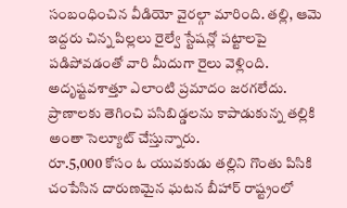సంబంధించిన వీడియో వైరల్గా మారింది. తల్లి, ఆమె ఇద్దరు చిన్న పిల్లలు రైల్వే స్టేషన్లో పట్టాలపై పడిపోవడంతో వారి మీదుగా రైలు వెళ్లింది. అదృష్టవశాత్తూ ఎలాంటి ప్రమాదం జరగలేదు. ప్రాణాలకు తెగించి పసిబిడ్డలను కాపాడుకున్న తల్లికి అంతా సెల్యూట్ చేస్తున్నారు.
రూ.5,000 కోసం ఓ యువకుడు తల్లిని గొంతు పిసికి చంపేసిన దారుణమైన ఘటన బీహార్ రాష్ట్రంలో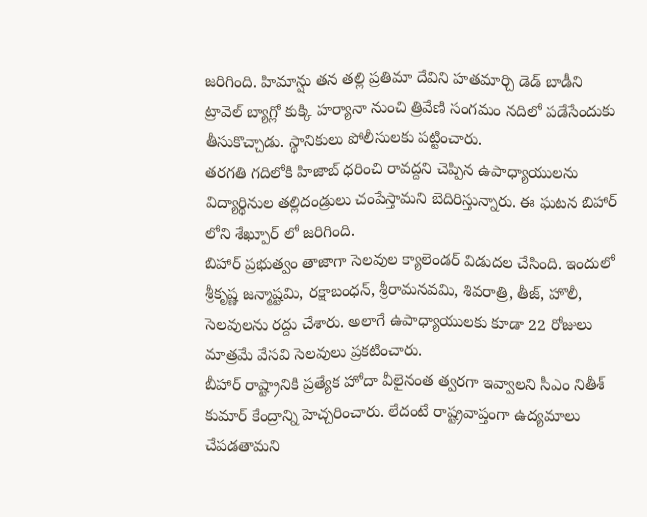జరిగింది. హిమాన్షు తన తల్లి ప్రతిమా దేవిని హతమార్చి డెడ్ బాడీని ట్రావెల్ బ్యాగ్లో కుక్కి హర్యానా నుంచి త్రివేణి సంగమం నదిలో పడేసేందుకు తీసుకొచ్చాడు. స్థానికులు పోలీసులకు పట్టించారు.
తరగతి గదిలోకి హిజాబ్ ధరించి రావద్దని చెప్పిన ఉపాధ్యాయులను విద్యార్థినుల తల్లిదండ్రులు చంపేస్తామని బెదిరిస్తున్నారు. ఈ ఘటన బిహార్ లోని శేఖ్పూర్ లో జరిగింది.
బిహార్ ప్రభుత్వం తాజాగా సెలవుల క్యాలెండర్ విడుదల చేసింది. ఇందులో శ్రీకృష్ణ జన్మాష్టమి, రక్షాబంధన్, శ్రీరామనవమి, శివరాత్రి, తీజ్, హొలీ, సెలవులను రద్దు చేశారు. అలాగే ఉపాధ్యాయులకు కూడా 22 రోజులు మాత్రమే వేసవి సెలవులు ప్రకటించారు.
బీహార్ రాష్ట్రానికి ప్రత్యేక హోదా వీలైనంత త్వరగా ఇవ్వాలని సీఎం నితీశ్ కుమార్ కేంద్రాన్ని హెచ్చరించారు. లేదంటే రాష్ట్రవాప్తంగా ఉద్యమాలు చేపడతామని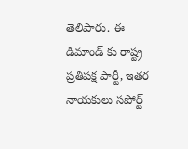తెలిపారు. ఈ డిమాండ్ కు రాష్ట్ర ప్రతిపక్ష పార్టీ, ఇతర నాయకులు సపోర్ట్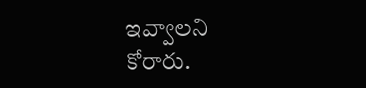ఇవ్వాలని కోరారు.